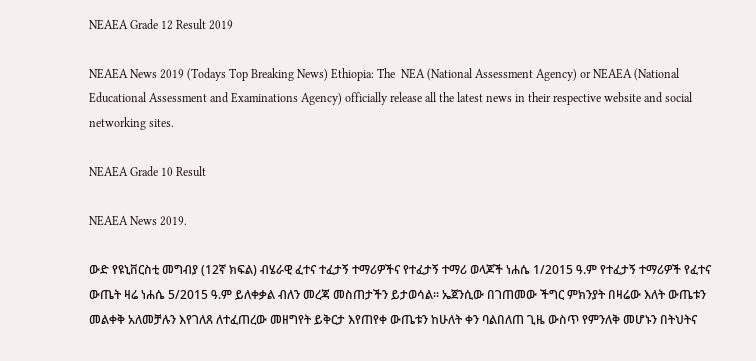NEAEA Grade 12 Result 2019

NEAEA News 2019 (Todays Top Breaking News) Ethiopia: The  NEA (National Assessment Agency) or NEAEA (National Educational Assessment and Examinations Agency) officially release all the latest news in their respective website and social networking sites.

NEAEA Grade 10 Result

NEAEA News 2019.

ውድ የዩኒቨርስቲ መግብያ (12ኛ ክፍል) ብሄራዊ ፈተና ተፈታኝ ተማሪዎችና የተፈታኝ ተማሪ ወላጆች ነሐሴ 1/2015 ዓ.ም የተፈታኝ ተማሪዎች የፈተና ውጤት ዛሬ ነሐሴ 5/2015 ዓ.ም ይለቀቃል ብለን መረጃ መስጠታችን ይታወሳል፡፡ ኤጀንሲው በገጠመው ችግር ምክንያት በዛሬው እለት ውጤቱን መልቀቅ አለመቻሉን እየገለጸ ለተፈጠረው መዘግየት ይቅርታ እየጠየቀ ውጤቱን ከሁለት ቀን ባልበለጠ ጊዜ ውስጥ የምንለቅ መሆኑን በትህትና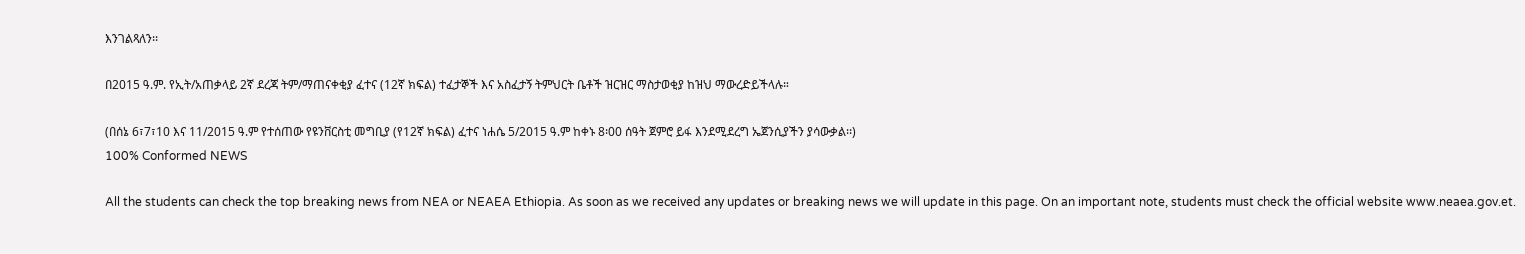እንገልጻለን፡፡

በ2015 ዓ.ም. የኢት/አጠቃላይ 2ኛ ደረጃ ትም/ማጠናቀቂያ ፈተና (12ኛ ክፍል) ተፈታኞች እና አስፈታኝ ትምህርት ቤቶች ዝርዝር ማስታወቂያ ከዝህ ማውረድይችላሉ።

(በሰኔ 6፣7፣10 እና 11/2015 ዓ.ም የተሰጠው የዩንቨርስቲ መግቢያ (የ12ኛ ክፍል) ፈተና ነሐሴ 5/2015 ዓ.ም ከቀኑ 8፡00 ሰዓት ጀምሮ ይፋ እንደሚደረግ ኤጀንሲያችን ያሳውቃል፡፡)
100% Conformed NEWS

All the students can check the top breaking news from NEA or NEAEA Ethiopia. As soon as we received any updates or breaking news we will update in this page. On an important note, students must check the official website www.neaea.gov.et.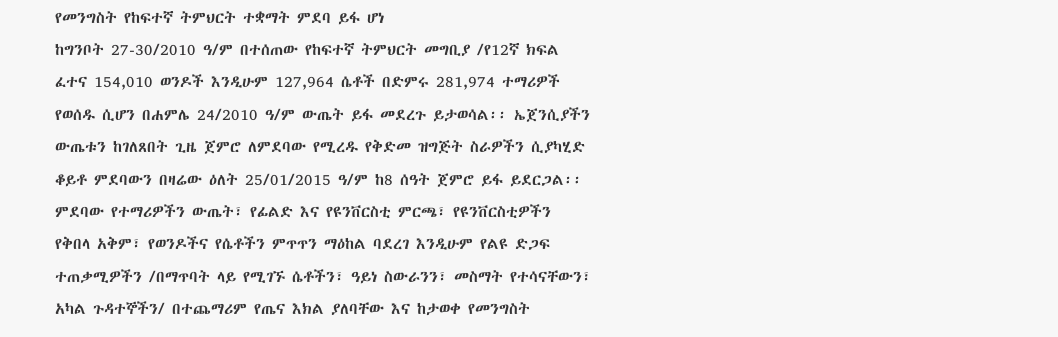የመንግስት የከፍተኛ ትምህርት ተቋማት ምደባ ይፋ ሆነ
ከግንቦት 27-30/2010 ዓ/ም በተሰጠው የከፍተኛ ትምህርት መግቢያ /የ12ኛ ክፍል ፈተና 154,010 ወንዶች እንዲሁም 127,964 ሴቶች በድምሩ 281,974 ተማሪዎች የወሰዱ ሲሆን በሐምሌ 24/2010 ዓ/ም ውጤት ይፋ መደረጉ ይታወሳል፡፡ ኤጀንሲያችን ውጤቱን ከገለጸበት ጊዜ ጀምሮ ለምደባው የሚረዱ የቅድመ ዝግጅት ስራዎችን ሲያካሂድ ቆይቶ ምደባውን በዛሬው ዕለት 25/01/2015 ዓ/ም ከ8 ሰዓት ጀምሮ ይፋ ይደርጋል፡፡
ምደባው የተማሪዎችን ውጤት፣ የፊልድ እና የዩንቨርስቲ ምርጫ፣ የዩንቨርስቲዎችን የቅበላ አቅም፣ የወንዶችና የሴቶችን ምጥጥን ማዕከል ባደረገ እንዲሁም የልዩ ድጋፍ ተጠቃሚዎችን /በማጥባት ላይ የሚገኙ ሴቶችን፣ ዓይነ ስውራንን፣ መስማት የተሳናቸውን፣ አካል ጉዳተኞችን/ በተጨማሪም የጤና እክል ያለባቸው እና ከታወቀ የመንግስት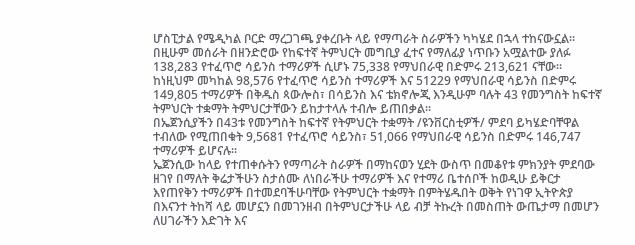ሆስፒታል የሜዲካል ቦርድ ማረጋገጫ ያቀረቡት ላይ የማጣራት ስራዎችን ካካሄደ በኋላ ተከናውኗል፡፡
በዚሁም መሰራት በዘንድሮው የከፍተኛ ትምህርት መግቢያ ፈተና የማለፊያ ነጥቡን አሟልተው ያለፉ 138,283 የተፈጥሮ ሳይንስ ተማሪዎች ሲሆኑ 75,338 የማህበራዊ በድምሩ 213,621 ናቸው፡፡
ከነዚህም መካከል 98,576 የተፈጥሮ ሳይንስ ተማሪዎች እና 51229 የማህበራዊ ሳይንስ በድምሩ 149,805 ተማሪዎች በቅዱስ ጳውሎስ፣ በሳይንስ እና ቴክኖሎጂ እንዲሁም ባሉት 43 የመንግስት ከፍተኛ ትምህርት ተቋማት ትምህርታቸውን ይከታተላሉ ተብሎ ይጠበቃል፡፡
በኤጀንሲያችን በ43ቱ የመንግስት ከፍተኛ የትምህርት ተቋማት /ዩንቨርስቲዎች/ ምደባ ይካሄድባቸዋል ተብለው የሚጠበቁት 9,5681 የተፈጥሮ ሳይንስ፣ 51,066 የማህበራዊ ሳይንስ በድምሩ 146,747 ተማሪዎች ይሆናሉ፡፡
ኤጀንሲው ከላይ የተጠቀሱትን የማጣራት ስራዎች በማከናወን ሂደት ውስጥ በመቆየቱ ምክንያት ምደባው ዘገየ በማለት ቅሬታችሁን ስታሰሙ ለነበራችሁ ተማሪዎች እና የተማሪ ቤተሰቦች ከወዲሁ ይቅርታ እየጠየቅን ተማሪዎች በተመደባችሁባቸው የትምህርት ተቋማት በምትሄዱበት ወቅት የነገዋ ኢትዮጵያ በእናንተ ትከሻ ላይ መሆኗን በመገንዘብ በትምህርታችሁ ላይ ብቻ ትኩረት በመስጠት ውጤታማ በመሆን ለሀገራችን እድገት እና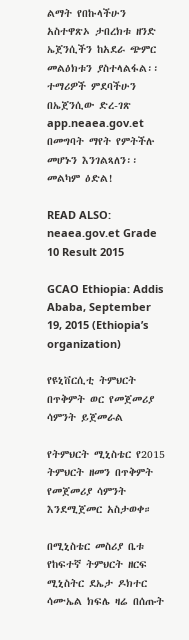ልማት የበኩላችሁን አስተዋጽኦ ታበረክቱ ዘንድ ኤጀንሲችን ከአደራ ጭምር መልዕክቱን ያስተላልፋል፡፡
ተማሪዎች ምደባችሁን በኤጀንሲው ድረ-ገጽ app.neaea.gov.et በመግባት ማየት የምትችሉ መሆኑን እንገልጻለን፡፡
መልካም ዕድል!

READ ALSO:  neaea.gov.et Grade 10 Result 2015

GCAO Ethiopia: Addis Ababa, September 19, 2015 (Ethiopia’s organization)

የዩኒቨርሲቲ ትምህርት በጥቅምት ወር የመጀመሪያ ሳምንት ይጀመራል

የትምህርት ሚኒስቴር የ2015 ትምህርት ዘመን በጥቅምት የመጀመሪያ ሳምንት እንደሚጀመር አስታወቀ።

በሚኒስቴር መስሪያ ቤቱ የከፍተኛ ትምህርት ዘርፍ ሚኒስትር ደኤታ ዶክተር ሳሙኤል ክፍሌ ዛሬ በሰጡት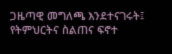ጋዜጣዊ መግለጫ እንደተናገሩት፤ የትምህርትና ስልጠና ፍኖተ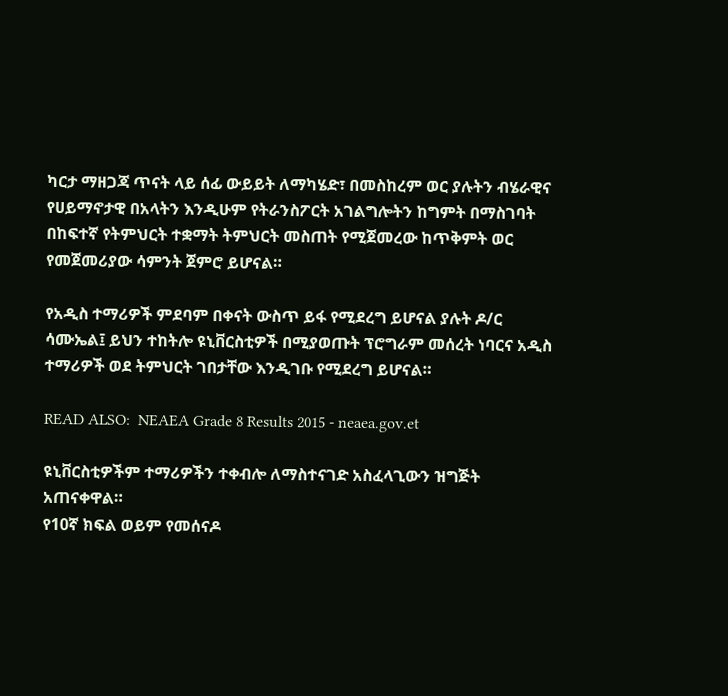ካርታ ማዘጋጃ ጥናት ላይ ሰፊ ውይይት ለማካሄድ፣ በመስከረም ወር ያሉትን ብሄራዊና የሀይማኖታዊ በአላትን እንዲሁም የትራንስፖርት አገልግሎትን ከግምት በማስገባት በከፍተኛ የትምህርት ተቋማት ትምህርት መስጠት የሚጀመረው ከጥቅምት ወር የመጀመሪያው ሳምንት ጀምሮ ይሆናል።

የአዲስ ተማሪዎች ምደባም በቀናት ውስጥ ይፋ የሚደረግ ይሆናል ያሉት ዶ/ር ሳሙኤል፤ ይህን ተከትሎ ዩኒቨርስቲዎች በሚያወጡት ፕሮግራም መሰረት ነባርና አዲስ ተማሪዎች ወደ ትምህርት ገበታቸው እንዲገቡ የሚደረግ ይሆናል።

READ ALSO:  NEAEA Grade 8 Results 2015 - neaea.gov.et

ዩኒቨርስቲዎችም ተማሪዎችን ተቀብሎ ለማስተናገድ አስፈላጊውን ዝግጅት አጠናቀዋል።
የ10ኛ ክፍል ወይም የመሰናዶ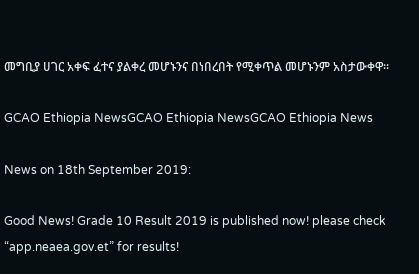መግቢያ ሀገር አቀፍ ፈተና ያልቀረ መሆኑንና በነበረበት የሚቀጥል መሆኑንም አስታውቀዋ።

GCAO Ethiopia NewsGCAO Ethiopia NewsGCAO Ethiopia News

News on 18th September 2019:

Good News! Grade 10 Result 2019 is published now! please check “app.neaea.gov.et” for results!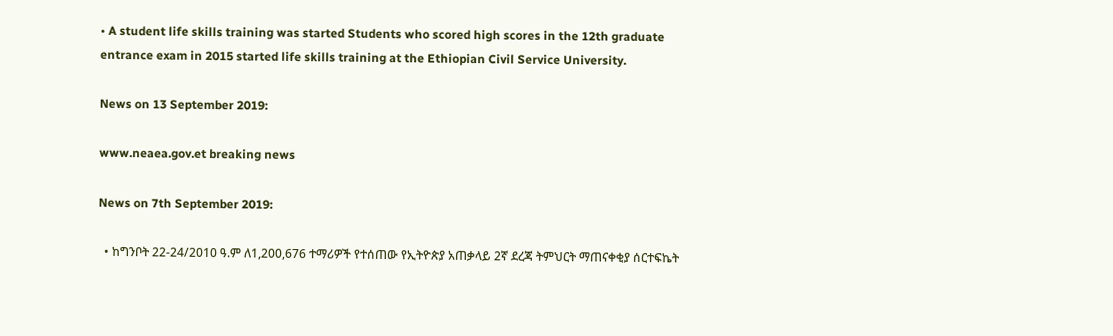• A student life skills training was started Students who scored high scores in the 12th graduate entrance exam in 2015 started life skills training at the Ethiopian Civil Service University.

News on 13 September 2019:

www.neaea.gov.et breaking news

News on 7th September 2019:

  • ከግንቦት 22-24/2010 ዓ.ም ለ1,200,676 ተማሪዎች የተሰጠው የኢትዮጵያ አጠቃላይ 2ኛ ደረጃ ትምህርት ማጠናቀቂያ ሰርተፍኬት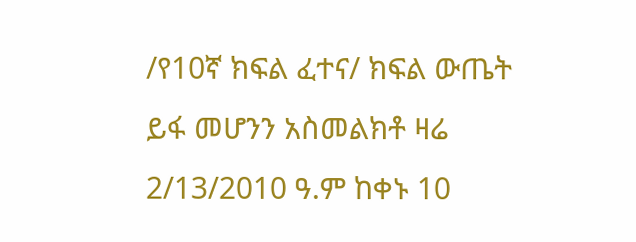/የ10ኛ ክፍል ፈተና/ ክፍል ውጤት ይፋ መሆንን አስመልክቶ ዛሬ 2/13/2010 ዓ.ም ከቀኑ 10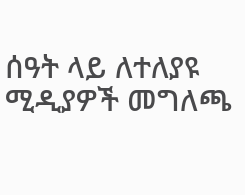ሰዓት ላይ ለተለያዩ ሚዲያዎች መግለጫ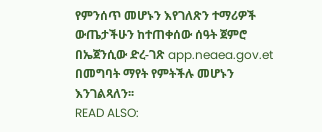የምንሰጥ መሆኑን እየገለጽን ተማሪዎች ውጤታችሁን ከተጠቀሰው ሰዓት ጀምሮ በኤጀንሲው ድረ-ገጽ app.neaea.gov.et በመግባት ማየት የምትችሉ መሆኑን እንገልጻለን፡፡
READ ALSO: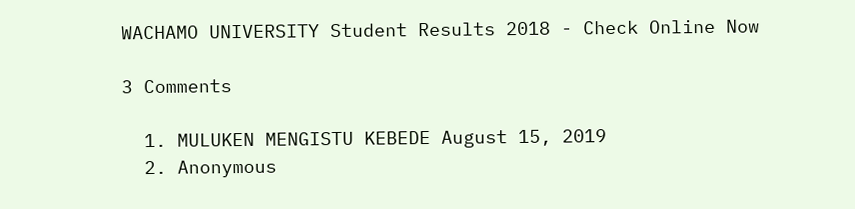WACHAMO UNIVERSITY Student Results 2018 - Check Online Now

3 Comments

  1. MULUKEN MENGISTU KEBEDE August 15, 2019
  2. Anonymous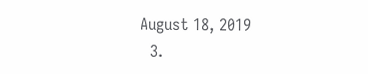August 18, 2019
  3.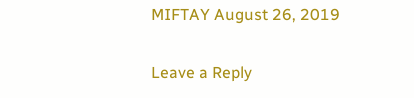MIFTAY August 26, 2019

Leave a Reply